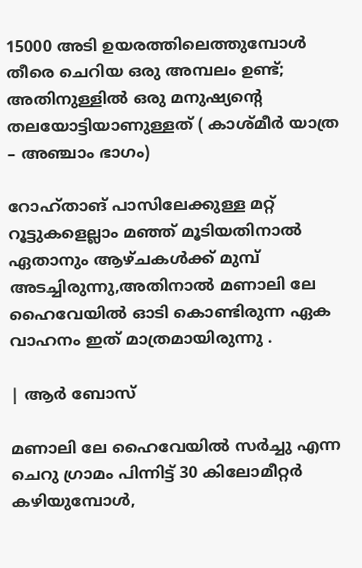15000 അടി ഉയരത്തിലെത്തുമ്പോൾ തീരെ ചെറിയ ഒരു അമ്പലം ഉണ്ട്; അതിനുള്ളിൽ ഒരു മനുഷ്യൻ്റെ തലയോട്ടിയാണുള്ളത് ( കാശ്മീർ യാത്ര – അഞ്ചാം ഭാഗം)

റോഹ്താങ് പാസിലേക്കുള്ള മറ്റ് റൂട്ടുകളെല്ലാം മഞ്ഞ് മൂടിയതിനാൽ ഏതാനും ആഴ്‌ചകൾക്ക് മുമ്പ് അടച്ചിരുന്നു,അതിനാൽ മണാലി ലേ ഹൈവേയിൽ ഓടി കൊണ്ടിരുന്ന ഏക വാഹനം ഇത് മാത്രമായിരുന്നു .

| ആർ ബോസ്

മണാലി ലേ ഹൈവേയിൽ സർച്ചു എന്ന ചെറു ഗ്രാമം പിന്നിട്ട് 30 കിലോമീറ്റർ കഴിയുമ്പോൾ,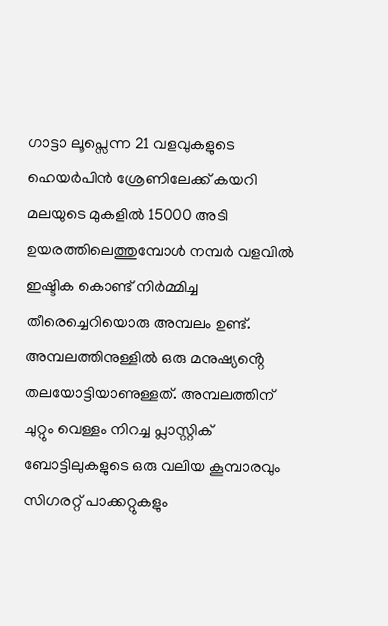ഗാട്ടാ ലൂപ്സെന്ന 21 വളവുകളുടെ ഹെയർപിൻ ശ്രേണിലേക്ക് കയറി മലയുടെ മുകളിൽ 15000 അടി ഉയരത്തിലെത്തുമ്പോൾ നമ്പർ വളവിൽ ഇഷ്ടിക കൊണ്ട് നിർമ്മിച്ച തീരെച്ചെറിയൊരു അമ്പലം ഉണ്ട്. അമ്പലത്തിനുള്ളിൽ ഒരു മനുഷ്യൻ്റെ തലയോട്ടിയാണുള്ളത്. അമ്പലത്തിന് ചുറ്റും വെള്ളം നിറച്ച പ്ലാസ്റ്റിക് ബോട്ടിലുകളുടെ ഒരു വലിയ കൂമ്പാരവും സിഗരറ്റ് പാക്കറ്റുകളും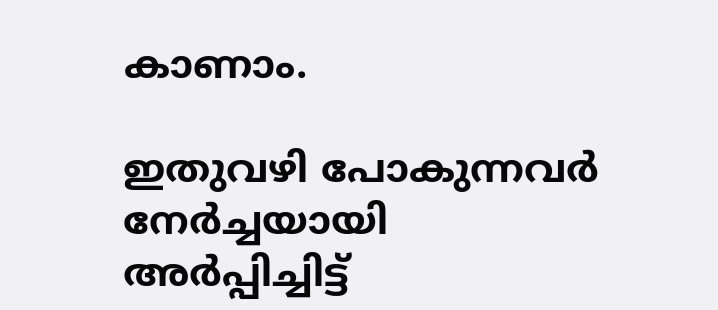കാണാം.

ഇതുവഴി പോകുന്നവർ നേർച്ചയായി അർപ്പിച്ചിട്ട്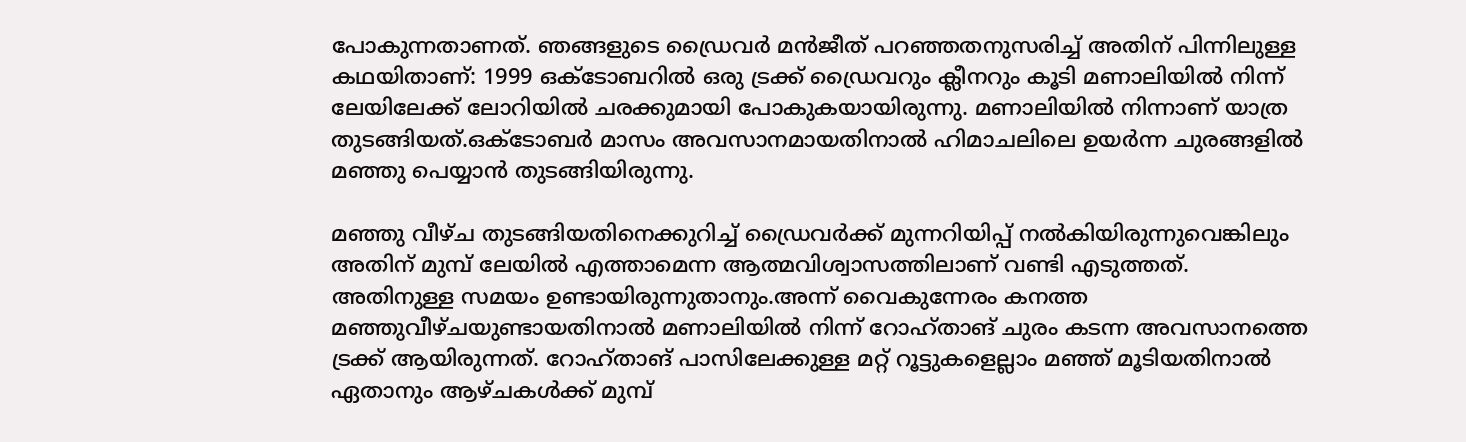പോകുന്നതാണത്. ഞങ്ങളുടെ ഡ്രൈവർ മൻജീത് പറഞ്ഞതനുസരിച്ച് അതിന് പിന്നിലുള്ള കഥയിതാണ്: 1999 ഒക്‌ടോബറിൽ ഒരു ട്രക്ക് ഡ്രൈവറും ക്ലീനറും കൂടി മണാലിയിൽ നിന്ന് ലേയിലേക്ക് ലോറിയിൽ ചരക്കുമായി പോകുകയായിരുന്നു. മണാലിയിൽ നിന്നാണ് യാത്ര തുടങ്ങിയത്.ഒക്ടോബർ മാസം അവസാനമായതിനാൽ ഹിമാചലിലെ ഉയർന്ന ചുരങ്ങളിൽ മഞ്ഞു പെയ്യാൻ തുടങ്ങിയിരുന്നു.

മഞ്ഞു വീഴ്ച തുടങ്ങിയതിനെക്കുറിച്ച് ഡ്രൈവർക്ക് മുന്നറിയിപ്പ് നൽകിയിരുന്നുവെങ്കിലും അതിന് മുമ്പ് ലേയിൽ എത്താമെന്ന ആത്മവിശ്വാസത്തിലാണ് വണ്ടി എടുത്തത്. അതിനുള്ള സമയം ഉണ്ടായിരുന്നുതാനും.അന്ന് വൈകുന്നേരം കനത്ത മഞ്ഞുവീഴ്ചയുണ്ടായതിനാൽ മണാലിയിൽ നിന്ന് റോഹ്താങ് ചുരം കടന്ന അവസാനത്തെ ട്രക്ക് ആയിരുന്നത്. റോഹ്താങ് പാസിലേക്കുള്ള മറ്റ് റൂട്ടുകളെല്ലാം മഞ്ഞ് മൂടിയതിനാൽ ഏതാനും ആഴ്‌ചകൾക്ക് മുമ്പ്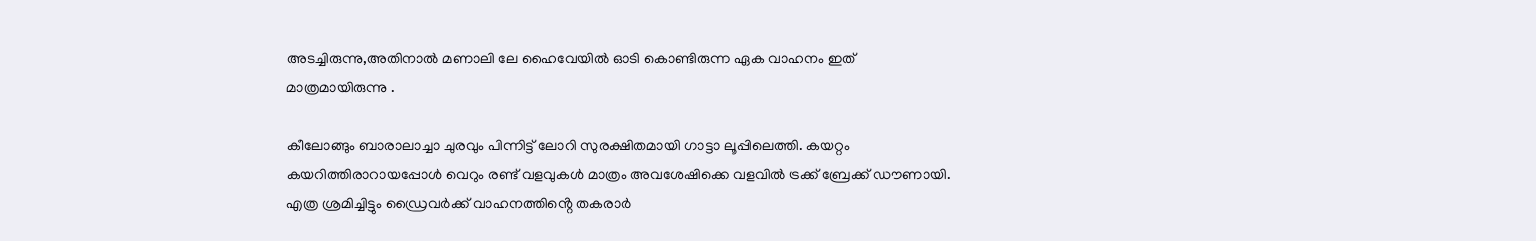അടച്ചിരുന്നു,അതിനാൽ മണാലി ലേ ഹൈവേയിൽ ഓടി കൊണ്ടിരുന്ന ഏക വാഹനം ഇത് മാത്രമായിരുന്നു .

കീലോങ്ങും ബാരാലാച്ചാ ചുരവും പിന്നിട്ട് ലോറി സുരക്ഷിതമായി ഗാട്ടാ ലൂപ്പിലെത്തി. കയറ്റം കയറിത്തിരാറായപ്പോൾ വെറും രണ്ട് വളവുകൾ മാത്രം അവശേഷിക്കെ വളവിൽ ട്രക്ക് ബ്രേക്ക് ഡൗണായി. എത്ര ശ്രമിച്ചിട്ടും ഡ്രൈവർക്ക് വാഹനത്തിൻ്റെ തകരാർ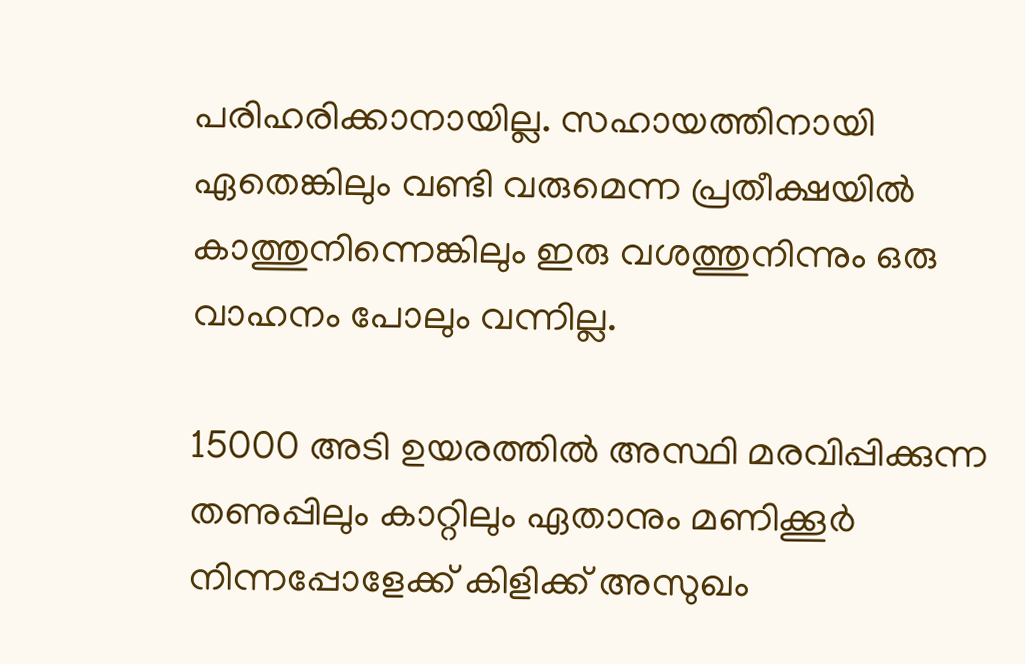പരിഹരിക്കാനായില്ല. സഹായത്തിനായി ഏതെങ്കിലും വണ്ടി വരുമെന്ന പ്രതീക്ഷയിൽ കാത്തുനിന്നെങ്കിലും ഇരു വശത്തുനിന്നും ഒരു വാഹനം പോലും വന്നില്ല.

15000 അടി ഉയരത്തിൽ അസ്ഥി മരവിപ്പിക്കുന്ന തണുപ്പിലും കാറ്റിലും ഏതാനും മണിക്കൂർ നിന്നപ്പോളേക്ക് കിളിക്ക് അസുഖം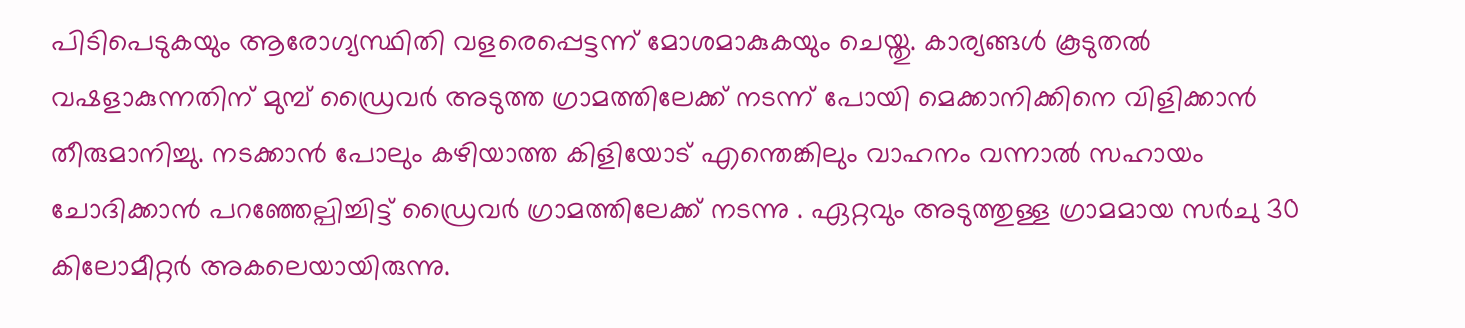പിടിപെടുകയും ആരോഗ്യസ്ഥിതി വളരെപ്പെട്ടന്ന് മോശമാകുകയും ചെയ്തു. കാര്യങ്ങൾ കൂടുതൽ വഷളാകുന്നതിന് മുമ്പ് ഡ്രൈവർ അടുത്ത ഗ്രാമത്തിലേക്ക് നടന്ന് പോയി മെക്കാനിക്കിനെ വിളിക്കാൻ തീരുമാനിച്ചു. നടക്കാൻ പോലും കഴിയാത്ത കിളിയോട് എന്തെങ്കിലും വാഹനം വന്നാൽ സഹായം ചോദിക്കാൻ പറഞ്ഞേല്പിച്ചിട്ട് ഡ്രൈവർ ഗ്രാമത്തിലേക്ക് നടന്നു . ഏറ്റവും അടുത്തുള്ള ഗ്രാമമായ സർചു 30 കിലോമീറ്റർ അകലെയായിരുന്നു.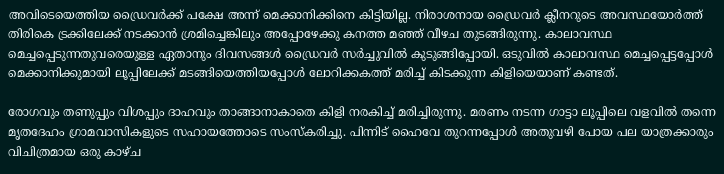അവിടെയെത്തിയ ഡ്രൈവർക്ക് പക്ഷേ അന്ന് മെക്കാനിക്കിനെ കിട്ടിയില്ല. നിരാശനായ ഡ്രൈവർ ക്ലീനറുടെ അവസ്ഥയോർത്ത് തിരികെ ട്രക്കിലേക്ക് നടക്കാൻ ശ്രമിച്ചെങ്കിലും അപ്പോഴേക്കു കനത്ത മഞ്ഞ് വീഴച തുടങ്ങിരുന്നു. കാലാവസ്ഥ മെച്ചപ്പെടുന്നതുവരെയുള്ള ഏതാനും ദിവസങ്ങൾ ഡ്രൈവർ സർച്ചുവിൽ കുടുങ്ങിപ്പോയി. ഒടുവിൽ കാലാവസ്ഥ മെച്ചപ്പെട്ടപ്പോൾ മെക്കാനിക്കുമായി ലൂപ്പിലേക്ക് മടങ്ങിയെത്തിയപ്പോൾ ലോറിക്കകത്ത് മരിച്ച് കിടക്കുന്ന കിളിയെയാണ് കണ്ടത്.

രോഗവും തണുപ്പും വിശപ്പും ദാഹവും താങ്ങാനാകാതെ കിളി നരകിച്ച് മരിച്ചിരുന്നു. മരണം നടന്ന ഗാട്ടാ ലൂപ്പിലെ വളവിൽ തന്നെ മൃതദേഹം ഗ്രാമവാസികളുടെ സഹായത്തോടെ സംസ്‌കരിച്ചു. പിന്നിട് ഹൈവേ തുറന്നപ്പോൾ അതുവഴി പോയ പല യാത്രക്കാരും വിചിത്രമായ ഒരു കാഴ്ച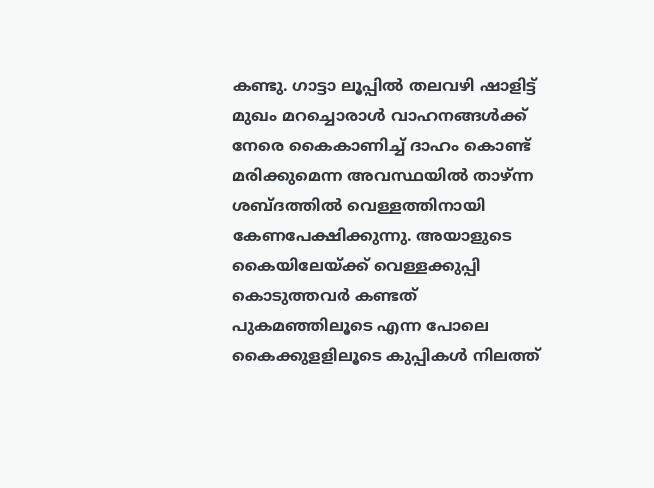കണ്ടു. ഗാട്ടാ ലൂപ്പിൽ തലവഴി ഷാളിട്ട് മുഖം മറച്ചൊരാൾ വാഹനങ്ങൾക്ക് നേരെ കൈകാണിച്ച് ദാഹം കൊണ്ട് മരിക്കുമെന്ന അവസ്ഥയിൽ താഴ്ന്ന ശബ്ദത്തിൽ വെള്ളത്തിനായി കേണപേക്ഷിക്കുന്നു. അയാളുടെ കൈയിലേയ്ക്ക് വെള്ളക്കുപ്പി കൊടുത്തവർ കണ്ടത് പുകമഞ്ഞിലൂടെ എന്ന പോലെ കൈക്കുളളിലൂടെ കുപ്പികൾ നിലത്ത്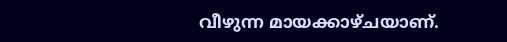വീഴുന്ന മായക്കാഴ്ചയാണ്.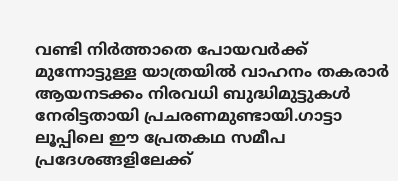വണ്ടി നിർത്താതെ പോയവർക്ക് മുന്നോട്ടുള്ള യാത്രയിൽ വാഹനം തകരാർ ആയനടക്കം നിരവധി ബുദ്ധിമുട്ടുകൾ നേരിട്ടതായി പ്രചരണമുണ്ടായി.ഗാട്ടാ ലൂപ്പിലെ ഈ പ്രേതകഥ സമീപ പ്രദേശങ്ങളിലേക്ക്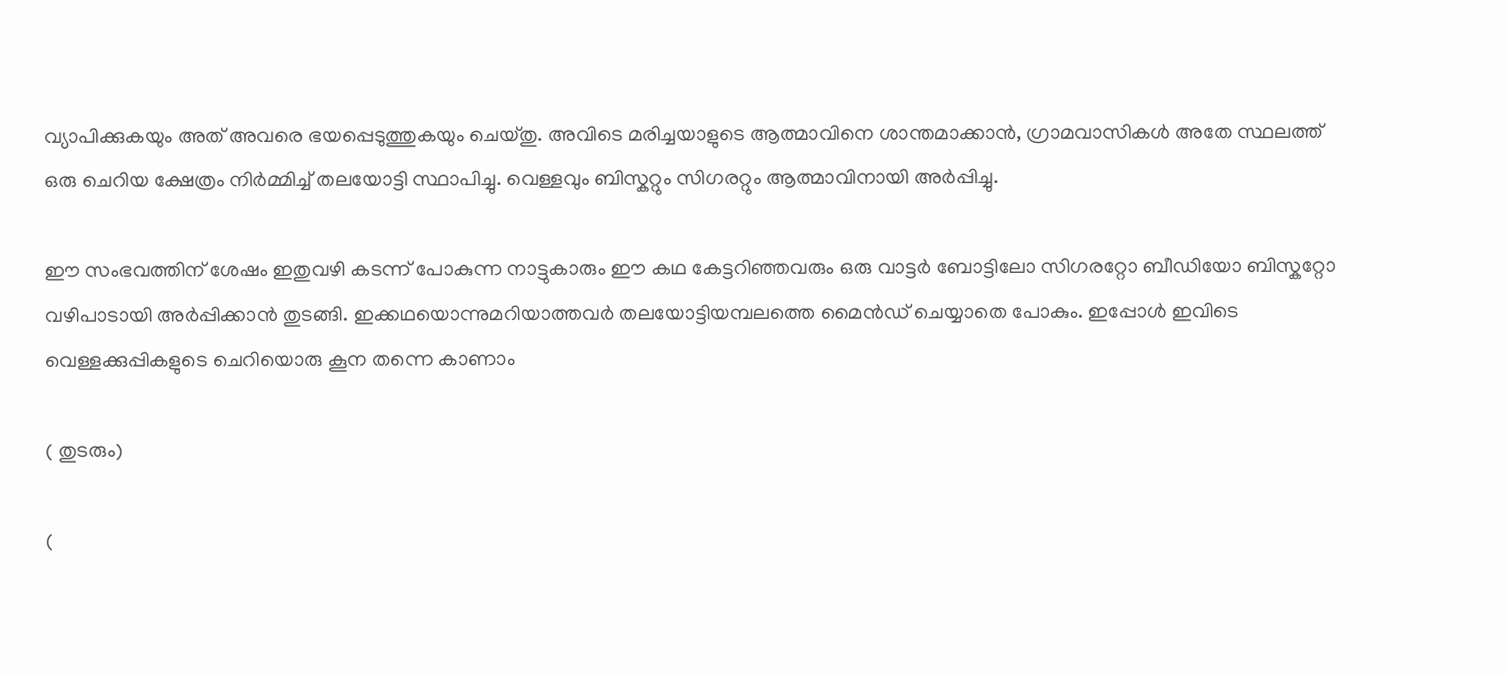വ്യാപിക്കുകയും അത് അവരെ ഭയപ്പെടുത്തുകയും ചെയ്തു. അവിടെ മരിച്ചയാളുടെ ആത്മാവിനെ ശാന്തമാക്കാൻ, ഗ്രാമവാസികൾ അതേ സ്ഥലത്ത് ഒരു ചെറിയ ക്ഷേത്രം നിർമ്മിച്ച് തലയോട്ടി സ്ഥാപിച്ചു. വെള്ളവും ബിസ്കറ്റും സിഗരറ്റും ആത്മാവിനായി അർപ്പിച്ചു.

ഈ സംഭവത്തിന് ശേഷം ഇതുവഴി കടന്ന് പോകുന്ന നാട്ടുകാരും ഈ കഥ കേട്ടറിഞ്ഞവരും ഒരു വാട്ടർ ബോട്ടിലോ സിഗരറ്റോ ബീഡിയോ ബിസ്കറ്റോ വഴിപാടായി അർപ്പിക്കാൻ തുടങ്ങി. ഇക്കഥയൊന്നുമറിയാത്തവർ തലയോട്ടിയമ്പലത്തെ മൈൻഡ് ചെയ്യാതെ പോകും. ഇപ്പോൾ ഇവിടെ വെള്ളക്കുപ്പികളുടെ ചെറിയൊരു കൂന തന്നെ കാണാം

( തുടരും)

(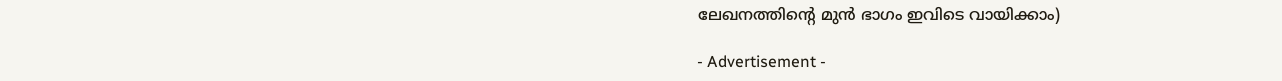ലേഖനത്തിന്റെ മുൻ ഭാഗം ഇവിടെ വായിക്കാം)

- Advertisement -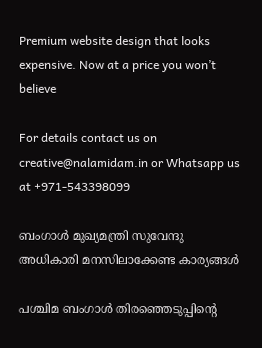Premium website design that looks expensive. Now at a price you won’t believe

For details contact us on creative@nalamidam.in or Whatsapp us at +971-543398099

ബംഗാൾ മുഖ്യമന്ത്രി സുവേന്ദു അധികാരി മനസിലാക്കേണ്ട കാര്യങ്ങൾ

പശ്ചിമ ബംഗാൾ തിരഞ്ഞെടുപ്പിൻ്റെ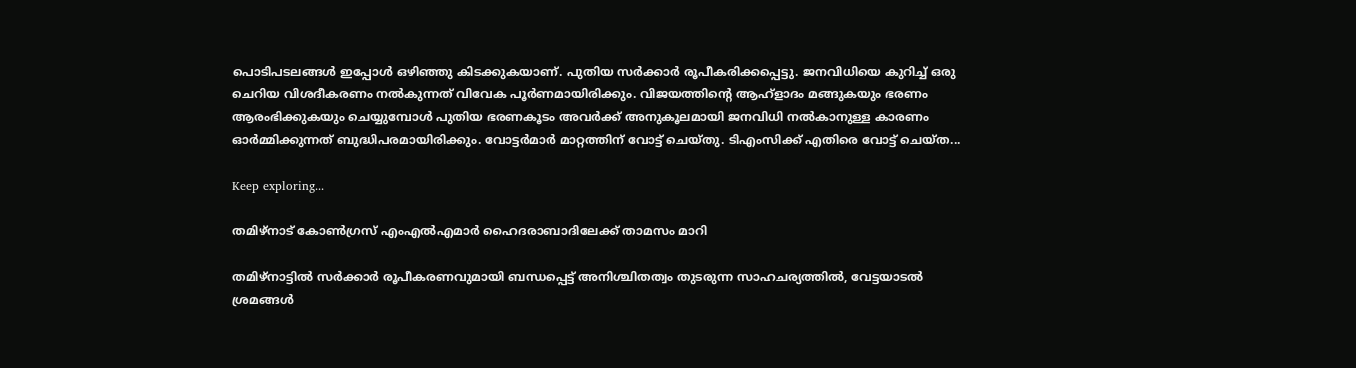പൊടിപടലങ്ങൾ ഇപ്പോൾ ഒഴിഞ്ഞു കിടക്കുകയാണ്. പുതിയ സർക്കാർ രൂപീകരിക്കപ്പെട്ടു. ജനവിധിയെ കുറിച്ച് ഒരു ചെറിയ വിശദീകരണം നൽകുന്നത് വിവേക പൂർണമായിരിക്കും. വിജയത്തിൻ്റെ ആഹ്ളാദം മങ്ങുകയും ഭരണം ആരംഭിക്കുകയും ചെയ്യുമ്പോൾ പുതിയ ഭരണകൂടം അവർക്ക് അനുകൂലമായി ജനവിധി നൽകാനുള്ള കാരണം ഓർമ്മിക്കുന്നത് ബുദ്ധിപരമായിരിക്കും. വോട്ടർമാർ മാറ്റത്തിന് വോട്ട് ചെയ്‌തു. ടിഎംസിക്ക് എതിരെ വോട്ട് ചെയ്‌ത...

Keep exploring...

തമിഴ്‌നാട് കോൺഗ്രസ് എംഎൽഎമാർ ഹൈദരാബാദിലേക്ക് താമസം മാറി

തമിഴ്‌നാട്ടിൽ സർക്കാർ രൂപീകരണവുമായി ബന്ധപ്പെട്ട് അനിശ്ചിതത്വം തുടരുന്ന സാഹചര്യത്തിൽ, വേട്ടയാടൽ ശ്രമങ്ങൾ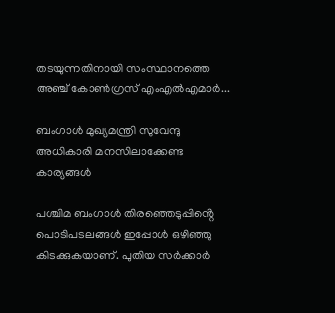തടയുന്നതിനായി സംസ്ഥാനത്തെ അഞ്ച് കോൺഗ്രസ് എംഎൽഎമാർ...

ബംഗാൾ മുഖ്യമന്ത്രി സുവേന്ദു അധികാരി മനസിലാക്കേണ്ട കാര്യങ്ങൾ

പശ്ചിമ ബംഗാൾ തിരഞ്ഞെടുപ്പിൻ്റെ പൊടിപടലങ്ങൾ ഇപ്പോൾ ഒഴിഞ്ഞു കിടക്കുകയാണ്. പുതിയ സർക്കാർ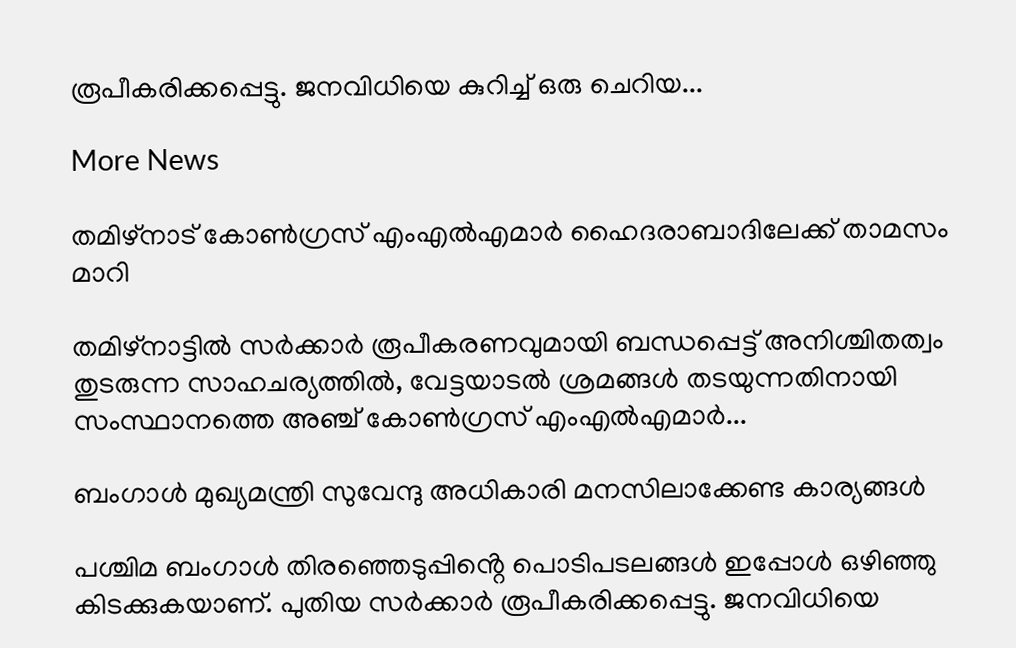രൂപീകരിക്കപ്പെട്ടു. ജനവിധിയെ കുറിച്ച് ഒരു ചെറിയ...

More News

തമിഴ്‌നാട് കോൺഗ്രസ് എംഎൽഎമാർ ഹൈദരാബാദിലേക്ക് താമസം മാറി

തമിഴ്‌നാട്ടിൽ സർക്കാർ രൂപീകരണവുമായി ബന്ധപ്പെട്ട് അനിശ്ചിതത്വം തുടരുന്ന സാഹചര്യത്തിൽ, വേട്ടയാടൽ ശ്രമങ്ങൾ തടയുന്നതിനായി സംസ്ഥാനത്തെ അഞ്ച് കോൺഗ്രസ് എംഎൽഎമാർ...

ബംഗാൾ മുഖ്യമന്ത്രി സുവേന്ദു അധികാരി മനസിലാക്കേണ്ട കാര്യങ്ങൾ

പശ്ചിമ ബംഗാൾ തിരഞ്ഞെടുപ്പിൻ്റെ പൊടിപടലങ്ങൾ ഇപ്പോൾ ഒഴിഞ്ഞു കിടക്കുകയാണ്. പുതിയ സർക്കാർ രൂപീകരിക്കപ്പെട്ടു. ജനവിധിയെ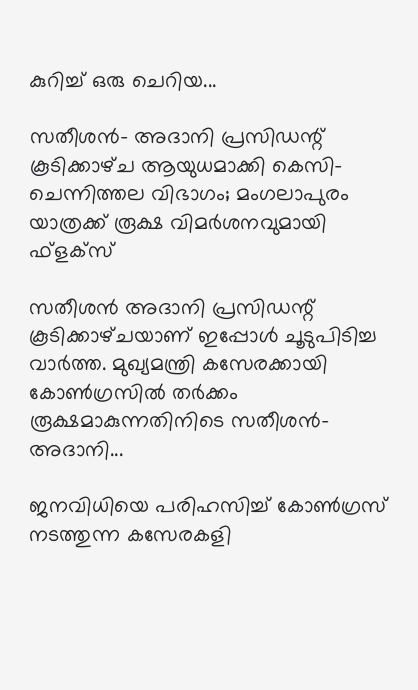കുറിച്ച് ഒരു ചെറിയ...

സതീശന്‍- അദാനി പ്രസിഡന്റ് കൂടിക്കാഴ്‌ച ആയുധമാക്കി കെസി- ചെന്നിത്തല വിഭാഗം; മംഗലാപുരം യാത്രക്ക് രൂക്ഷ വിമർശനവുമായി ഫ്‌ളക്‌സ്

സതീശൻ അദാനി പ്രസിഡന്റ് കൂടിക്കാഴ്‌ചയാണ് ഇപ്പോൾ ചൂടുപിടിച്ച വാർത്ത. മുഖ്യമന്ത്രി കസേരക്കായി കോൺഗ്രസിൽ തർക്കം രൂക്ഷമാകുന്നതിനിടെ സതീശന്‍- അദാനി...

ജനവിധിയെ പരിഹസിച്ച് കോണ്‍ഗ്രസ് നടത്തുന്ന കസേരകളി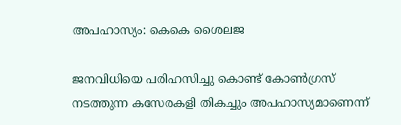അപഹാസ്യം: കെകെ ശൈലജ

ജനവിധിയെ പരിഹസിച്ചു കൊണ്ട് കോണ്‍ഗ്രസ് നടത്തുന്ന കസേരകളി തികച്ചും അപഹാസ്യമാണെന്ന്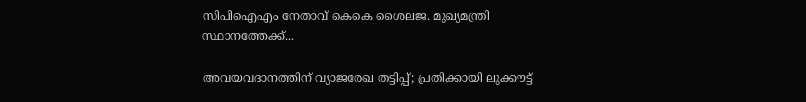സിപിഐഎം നേതാവ് കെകെ ശൈലജ. മുഖ്യമന്ത്രി സ്ഥാനത്തേക്ക്...

അവയവദാനത്തിന് വ്യാജരേഖ തട്ടിപ്പ്; പ്രതിക്കായി ലുക്കൗട്ട്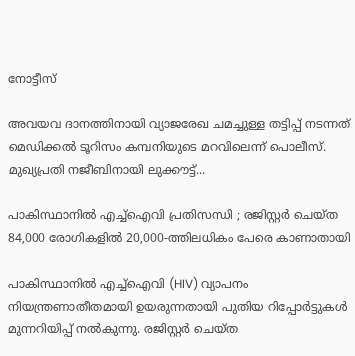നോട്ടീസ്

അവയവ ദാനത്തിനായി വ്യാജരേഖ ചമച്ചുള്ള തട്ടിപ്പ് നടന്നത് മെഡിക്കല്‍ ടൂറിസം കമ്പനിയുടെ മറവിലെന്ന് പൊലീസ്. മുഖ്യപ്രതി നജീബിനായി ലുക്കൗട്ട്...

പാകിസ്ഥാനിൽ എച്ച്ഐവി പ്രതിസന്ധി ; രജിസ്റ്റർ ചെയ്ത 84,000 രോഗികളിൽ 20,000-ത്തിലധികം പേരെ കാണാതായി

പാകിസ്ഥാനിൽ എച്ച്ഐവി (HIV) വ്യാപനം നിയന്ത്രണാതീതമായി ഉയരുന്നതായി പുതിയ റിപ്പോർട്ടുകൾ മുന്നറിയിപ്പ് നൽകുന്നു. രജിസ്റ്റർ ചെയ്ത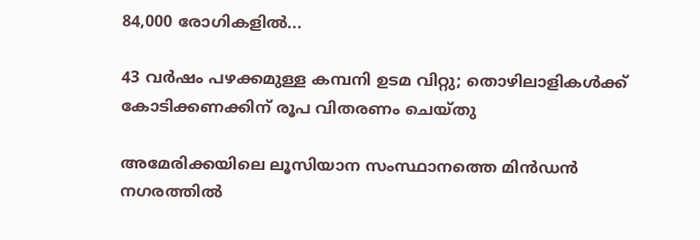84,000 രോഗികളിൽ...

43 വർഷം പഴക്കമുള്ള കമ്പനി ഉടമ വിറ്റു; തൊഴിലാളികൾക്ക് കോടിക്കണക്കിന് രൂപ വിതരണം ചെയ്തു

അമേരിക്കയിലെ ലൂസിയാന സംസ്ഥാനത്തെ മിൻഡൻ നഗരത്തിൽ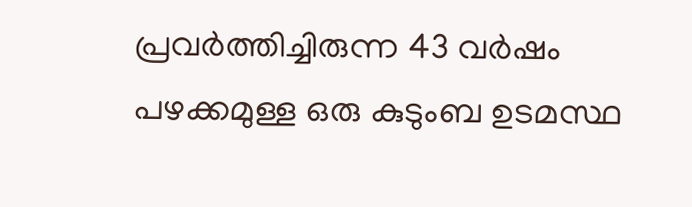പ്രവർത്തിച്ചിരുന്ന 43 വർഷം പഴക്കമുള്ള ഒരു കുടുംബ ഉടമസ്ഥ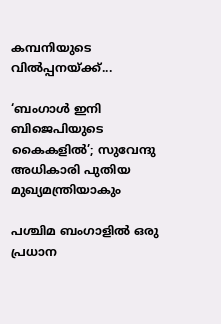കമ്പനിയുടെ വിൽപ്പനയ്ക്ക്...

‘ബംഗാൾ ഇനി ബിജെപിയുടെ കൈകളിൽ’; സുവേന്ദു അധികാരി പുതിയ മുഖ്യമന്ത്രിയാകും

പശ്ചിമ ബംഗാളിൽ ഒരു പ്രധാന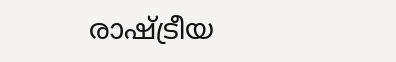രാഷ്ട്രീയ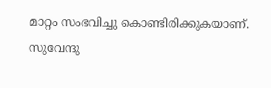മാറ്റം സംഭവിച്ചു കൊണ്ടിരിക്കുകയാണ്. സുവേന്ദു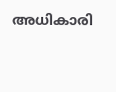അധികാരി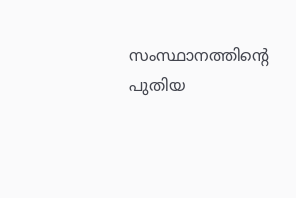സംസ്ഥാനത്തിൻ്റെ പുതിയ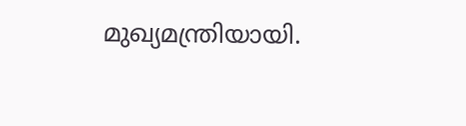മുഖ്യമന്ത്രിയായി.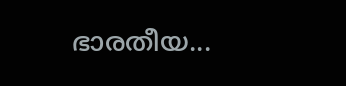ഭാരതീയ...